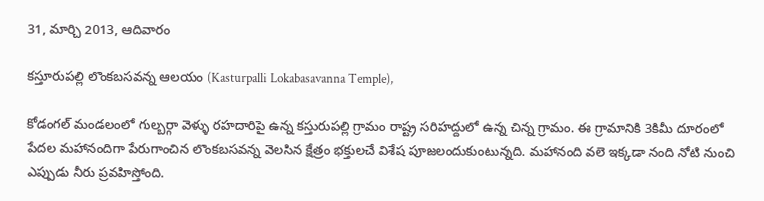31, మార్చి 2013, ఆదివారం

కస్తూరుపల్లి లొంకబసవన్న ఆలయం (Kasturpalli Lokabasavanna Temple),

కోడంగల్ మండలంలో గుల్బర్గా వెళ్ళు రహదారిపై ఉన్న కస్తురుపల్లి గ్రామం రాష్ట్ర సరిహద్దులో ఉన్న చిన్న గ్రామం. ఈ గ్రామానికి 3కిమీ దూరంలో పేదల మహానందిగా పేరుగాంచిన లొంకబసవన్న వెలసిన క్షేత్రం భక్తులచే విశేష పూజలందుకుంటున్నది. మహానంది వలె ఇక్కడా నంది నోటి నుంచి ఎప్పుడు నీరు ప్రవహిస్తోంది.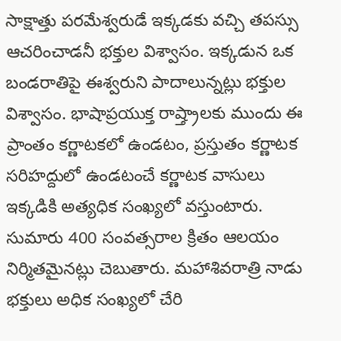సాక్షాత్తు పరమేశ్వరుడే ఇక్కడకు వచ్చి తపస్సు ఆచరించాడనీ భక్తుల విశ్వాసం. ఇక్కడున ఒక బండరాతిపై ఈశ్వరుని పాదాలున్నట్లు భక్తుల విశ్వాసం. భాషాప్రయుక్త రాష్త్రాలకు ముందు ఈ ప్రాంతం కర్ణాటకలో ఉండటం, ప్రస్తుతం కర్ణాటక సరిహద్దులో ఉండటంచే కర్ణాటక వాసులు ఇక్కడికి అత్యధిక సంఖ్యలో వస్తుంటారు. సుమారు 400 సంవత్సరాల క్రితం ఆలయం నిర్మితమైనట్లు చెబుతారు. మహాశివరాత్రి నాడు భక్తులు అధిక సంఖ్యలో చేరి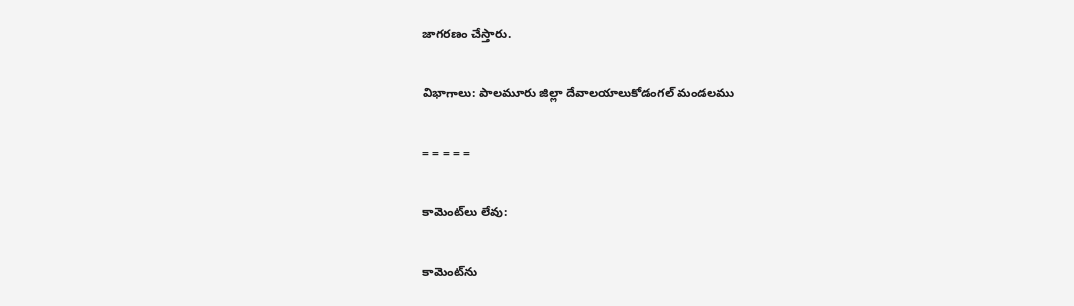జాగరణం చేస్తారు.

విభాగాలు: పాలమూరు జిల్లా దేవాలయాలుకోడంగల్ మండలము

= = = = =

కామెంట్‌లు లేవు:

కామెంట్‌ను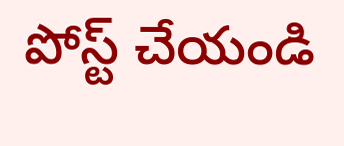పోస్ట్ చేయండి